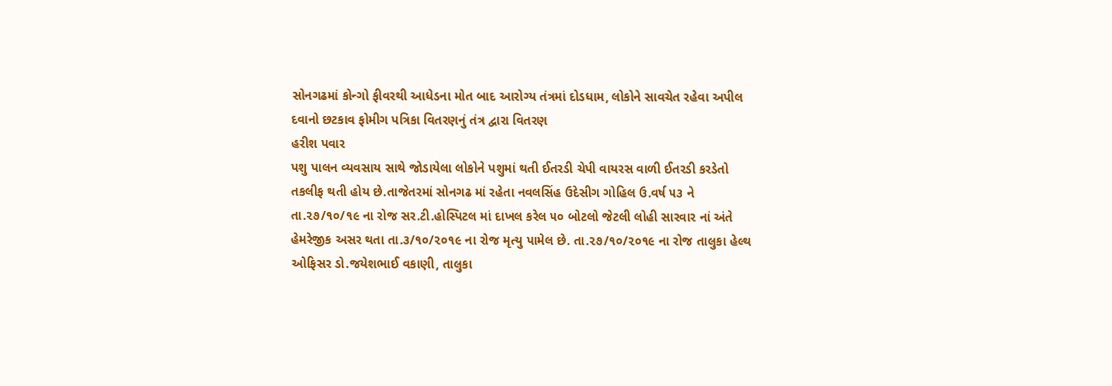સોનગઢમાં કોન્ગો ફીવરથી આધેડના મોત બાદ આરોગ્ય તંત્રમાં દોડધામ, લોકોને સાવચેત રહેવા અપીલ
દવાનો છટકાવ ફોમીગ પત્રિકા વિતરણનું તંત્ર દ્વારા વિતરણ
હરીશ પવાર
પશુ પાલન વ્યવસાય સાથે જોડાયેલા લોકોને પશુમાં થતી ઈતરડી ચેપી વાયરસ વાળી ઈતરડી કરડેતો તકલીફ થતી હોય છે.તાજેતરમાં સોનગઢ માં રહેતા નવલસિંહ ઉદેસીગ ગોહિલ ઉ.વર્ષ ૫૩ ને તા.૨૭/૧૦/૧૯ ના રોજ સર.ટી.હોસ્પિટલ માં દાખલ કરેલ ૫૦ બોટલો જેટલી લોહી સારવાર નાં અંતે હેમરેજીક અસર થતા તા.૩/૧૦/૨૦૧૯ ના રોજ મૃત્યુ પામેલ છે. તા.૨૭/૧૦/૨૦૧૯ ના રોજ તાલુકા હેલ્થ ઓફિસર ડો.જયેશભાઈ વકાણી, તાલુકા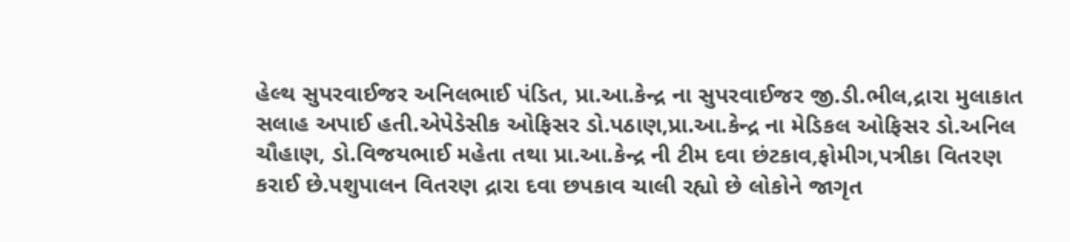હેલ્થ સુપરવાઈજર અનિલભાઈ પંડિત, પ્રા.આ.કેન્દ્ર ના સુપરવાઈજર જી.ડી.ભીલ,દ્રારા મુલાકાત સલાહ અપાઈ હતી.એપેડેસીક ઓફિસર ડો.પઠાણ,પ્રા.આ.કેન્દ્ર ના મેડિકલ ઓફિસર ડો.અનિલ ચૌહાણ, ડો.વિજયભાઈ મહેતા તથા પ્રા.આ.કેન્દ્ર ની ટીમ દવા છંટકાવ,ફોમીગ,પત્રીકા વિતરણ કરાઈ છે.પશુપાલન વિતરણ દ્રારા દવા છપકાવ ચાલી રહ્યો છે લોકોને જાગૃત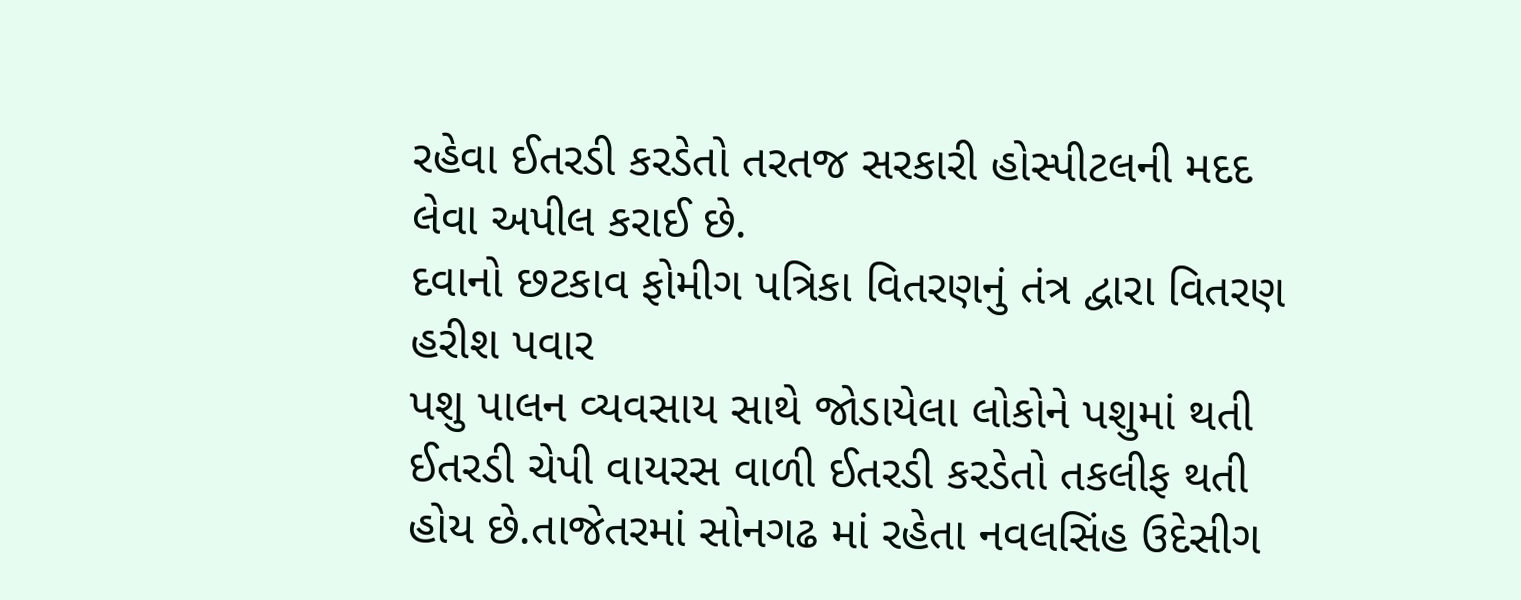રહેવા ઈતરડી કરડેતો તરતજ સરકારી હોસ્પીટલની મદદ લેવા અપીલ કરાઈ છે.
દવાનો છટકાવ ફોમીગ પત્રિકા વિતરણનું તંત્ર દ્વારા વિતરણ
હરીશ પવાર
પશુ પાલન વ્યવસાય સાથે જોડાયેલા લોકોને પશુમાં થતી ઈતરડી ચેપી વાયરસ વાળી ઈતરડી કરડેતો તકલીફ થતી હોય છે.તાજેતરમાં સોનગઢ માં રહેતા નવલસિંહ ઉદેસીગ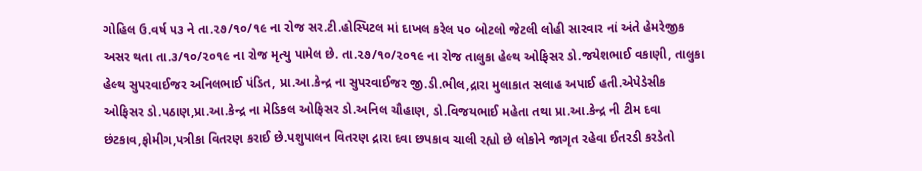ગોહિલ ઉ.વર્ષ ૫૩ ને તા.૨૭/૧૦/૧૯ ના રોજ સર.ટી.હોસ્પિટલ માં દાખલ કરેલ ૫૦ બોટલો જેટલી લોહી સારવાર નાં અંતે હેમરેજીક અસર થતા તા.૩/૧૦/૨૦૧૯ ના રોજ મૃત્યુ પામેલ છે. તા.૨૭/૧૦/૨૦૧૯ ના રોજ તાલુકા હેલ્થ ઓફિસર ડો.જયેશભાઈ વકાણી, તાલુકા હેલ્થ સુપરવાઈજર અનિલભાઈ પંડિત, પ્રા.આ.કેન્દ્ર ના સુપરવાઈજર જી.ડી.ભીલ,દ્રારા મુલાકાત સલાહ અપાઈ હતી.એપેડેસીક ઓફિસર ડો.પઠાણ,પ્રા.આ.કેન્દ્ર ના મેડિકલ ઓફિસર ડો.અનિલ ચૌહાણ, ડો.વિજયભાઈ મહેતા તથા પ્રા.આ.કેન્દ્ર ની ટીમ દવા છંટકાવ,ફોમીગ,પત્રીકા વિતરણ કરાઈ છે.પશુપાલન વિતરણ દ્રારા દવા છપકાવ ચાલી રહ્યો છે લોકોને જાગૃત રહેવા ઈતરડી કરડેતો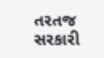તરતજ સરકારી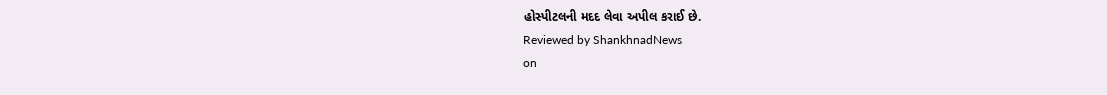હોસ્પીટલની મદદ લેવા અપીલ કરાઈ છે.
Reviewed by ShankhnadNews
on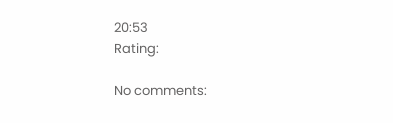20:53
Rating:

No comments: